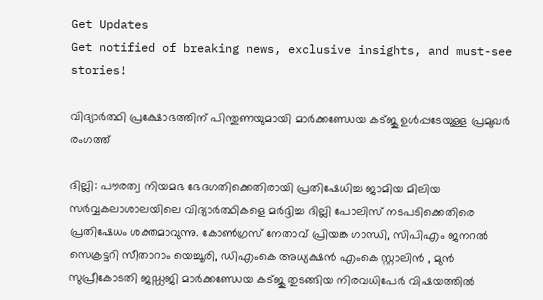Get Updates
Get notified of breaking news, exclusive insights, and must-see stories!

വിദ്യാര്‍ത്ഥി പ്രക്ഷോഭത്തിന് പിന്തുണയുമായി മാര്‍ക്കണ്ഡേയ കട്ജു ഉള്‍പ്പടേയുള്ള പ്രമുഖര്‍ രംഗത്ത്

ദില്ലി: പൗരത്വ നിയമഭ ഭേദഗതിക്കെതിരായി പ്രതിഷേധിച്ച ജാമിയ മിലിയ സര്‍വ്വകലാശാലയിലെ വിദ്യാര്‍ത്ഥികളെ മര്‍ദ്ദിച്ച ദില്ലി പോലിസ് നടപടിക്കെതിരെ പ്രതിഷേധം ശക്തമാവുന്നു. കോണ്‍ഗ്രസ് നേതാവ് പ്രിയങ്ക ഗാന്ധി, സിപിഎം ജനറല്‍ സെക്രട്ടറി സീതാറാം യെച്ചൂരി, ഡിഎംകെ അധ്യക്ഷന്‍ എംകെ സ്റ്റാലിന്‍ , മുന്‍ സുപ്രീകോടതി ജഡ്ഡജി മാര്‍ക്കണ്ഡേയ കട്ജു തുടങ്ങിയ നിരവധിപേര്‍ വിഷയത്തില്‍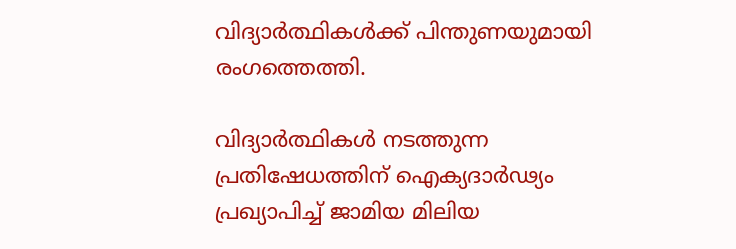വിദ്യാര്‍ത്ഥികള്‍ക്ക് പിന്തുണയുമായി രംഗത്തെത്തി.

വിദ്യാര്‍ത്ഥികള്‍ നടത്തുന്ന പ്രതിഷേധത്തിന് ഐക്യദാര്‍ഢ്യം പ്രഖ്യാപിച്ച് ജാമിയ മിലിയ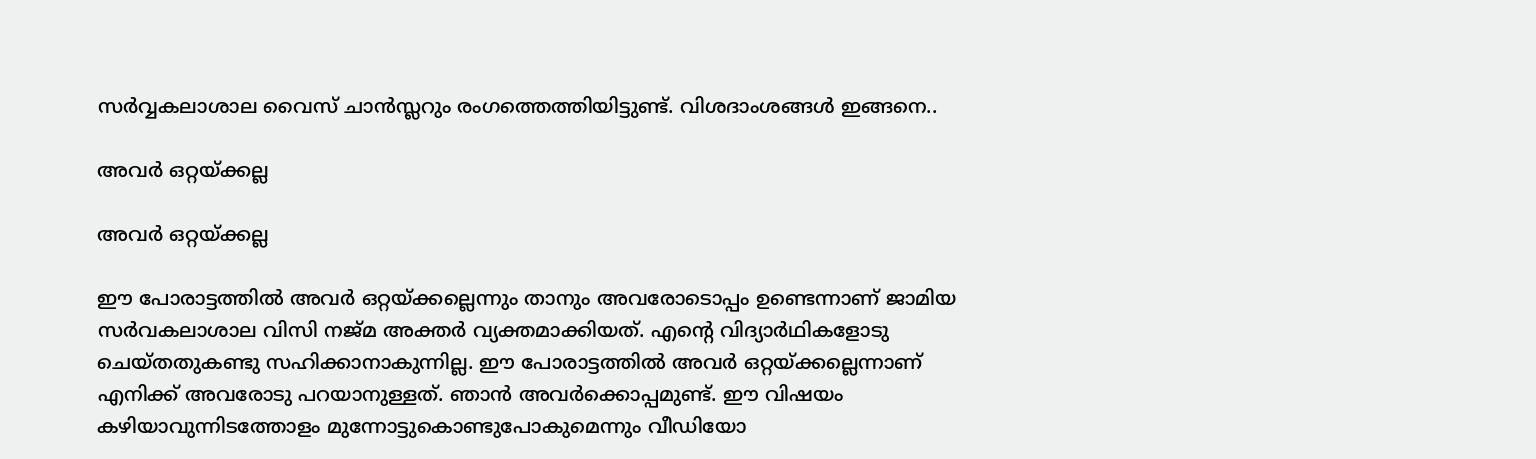സര്‍വ്വകലാശാല വൈസ് ചാന്‍സ്ലറും രംഗത്തെത്തിയിട്ടുണ്ട്. വിശദാംശങ്ങള്‍ ഇങ്ങനെ..

അവര്‍ ഒറ്റയ്ക്കല്ല

അവര്‍ ഒറ്റയ്ക്കല്ല

ഈ പോരാട്ടത്തില്‍ അവര്‍ ഒറ്റയ്ക്കല്ലെന്നും താനും അവരോടൊപ്പം ഉണ്ടെന്നാണ് ജാമിയ സര്‍വകലാശാല വിസി നജ്മ അക്തര്‍ വ്യക്തമാക്കിയത്. എന്റെ വിദ്യാര്‍ഥികളോടു ചെയ്തതുകണ്ടു സഹിക്കാനാകുന്നില്ല. ഈ പോരാട്ടത്തില്‍ അവര്‍ ഒറ്റയ്ക്കല്ലെന്നാണ് എനിക്ക് അവരോടു പറയാനുള്ളത്. ഞാന്‍ അവര്‍ക്കൊപ്പമുണ്ട്. ഈ വിഷയം കഴിയാവുന്നിടത്തോളം മുന്നോട്ടുകൊണ്ടുപോകുമെന്നും വീഡിയോ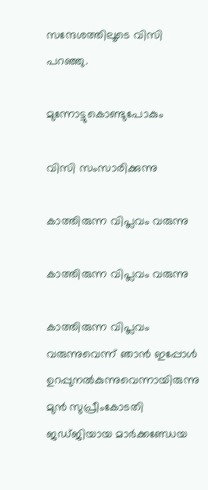സന്ദേശത്തിലൂടെ വിസി പറഞ്ഞു.

മുന്നോട്ടുകൊണ്ടുപോകും

വിസി സംസാരിക്കുന്നു

കാത്തിരുന്ന വിപ്ലവം വരുന്നു

കാത്തിരുന്ന വിപ്ലവം വരുന്നു

കാത്തിരുന്ന വിപ്ലവം വരുന്നുവെന്ന് ഞാന്‍ ഇപ്പോള്‍ ഉറപ്പുനല്‍കുന്നുവെന്നായിരുന്നു മുന്‍ സുപ്രീംകോടതി ജഡ്ജിയായ മാര്‍ക്കണ്ഡേയ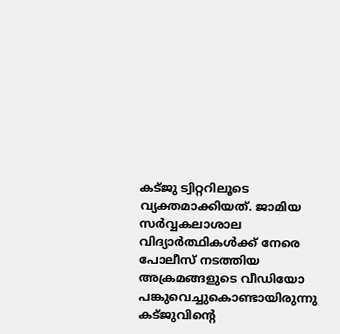കട്ജു ട്വിറ്ററിലൂടെ വ്യക്തമാക്കിയത്. ജാമിയ സര്‍വ്വകലാശാല വിദ്യാര്‍ത്ഥികള്‍ക്ക് നേരെ പോലീസ് നടത്തിയ അക്രമങ്ങളുടെ വീഡിയോ പങ്കുവെച്ചുകൊണ്ടായിരുന്നു കട്ജുവിന്‍റെ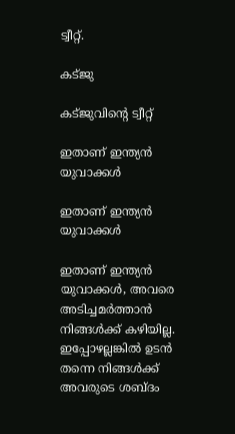ട്വീറ്റ്.

കട്ജു

കട്ജുവിന്‍റെ ട്വീറ്റ്

ഇതാണ് ഇന്ത്യന്‍ യുവാക്കള്‍

ഇതാണ് ഇന്ത്യന്‍ യുവാക്കള്‍

ഇതാണ് ഇന്ത്യന്‍ യുവാക്കള്‍, അവരെ അടിച്ചമര്‍ത്താന്‍ നിങ്ങള്‍ക്ക് കഴിയില്ല. ഇപ്പോഴല്ലങ്കില്‍ ഉടന്‍ തന്നെ നിങ്ങള്‍ക്ക് അവരുടെ ശബ്ദം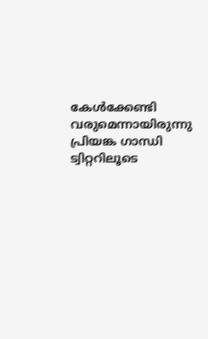കേള്‍ക്കേണ്ടി വരുമെന്നായിരുന്നു പ്രിയങ്ക ഗാന്ധി ട്വിറ്ററിലൂടെ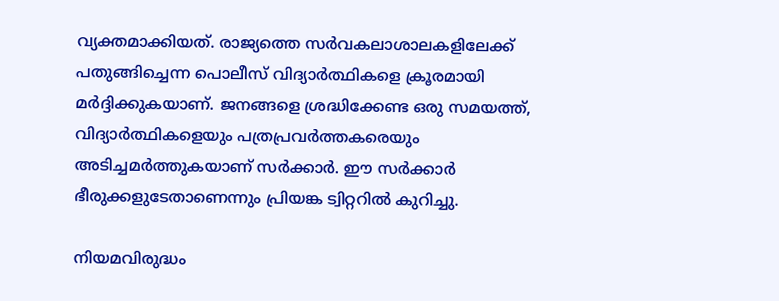വ്യക്തമാക്കിയത്. രാജ്യത്തെ സര്‍വകലാശാലകളിലേക്ക് പതുങ്ങിച്ചെന്ന പൊലീസ് വിദ്യാര്‍ത്ഥികളെ ക്രൂരമായി മര്‍ദ്ദിക്കുകയാണ്. ജനങ്ങളെ ശ്രദ്ധിക്കേണ്ട ഒരു സമയത്ത്, വിദ്യാര്‍ത്ഥികളെയും പത്രപ്രവര്‍ത്തകരെയും അടിച്ചമര്‍ത്തുകയാണ് സര്‍ക്കാര്‍. ഈ സര്‍ക്കാര്‍ ഭീരുക്കളുടേതാണെന്നും പ്രിയങ്ക ട്വിറ്ററില്‍ കുറിച്ചു.

നിയമവിരുദ്ധം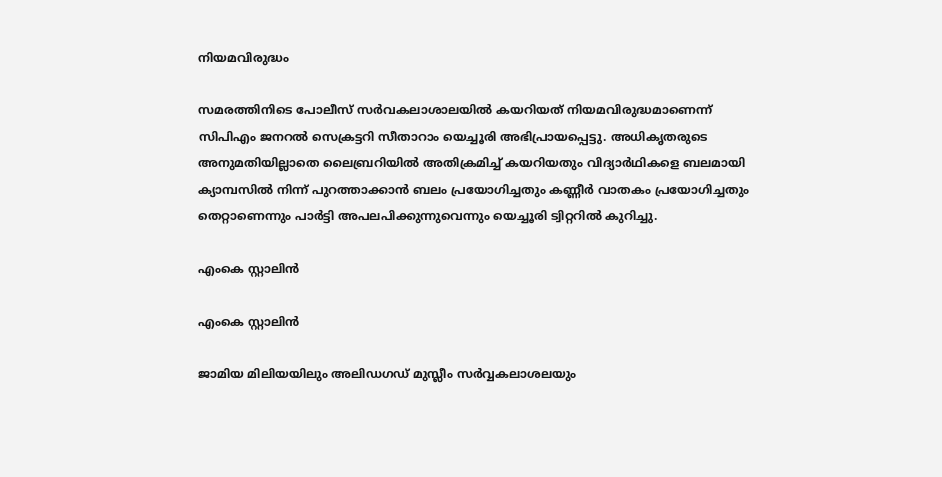നിയമവിരുദ്ധം

സമരത്തിനിടെ പോലീസ് സര്‍വകലാശാലയില്‍ കയറിയത് നിയമവിരുദ്ധമാണെന്ന് സിപിഎം ജനറല്‍ സെക്രട്ടറി സീതാറാം യെച്ചൂരി അഭിപ്രായപ്പെട്ടു. അധികൃതരുടെ അനുമതിയില്ലാതെ ലൈബ്രറിയില്‍ അതിക്രമിച്ച് കയറിയതും വിദ്യാര്‍ഥികളെ ബലമായി ക്യാമ്പസില്‍ നിന്ന് പുറത്താക്കാന്‍ ബലം പ്രയോഗിച്ചതും കണ്ണീര്‍ വാതകം പ്രയോഗിച്ചതും തെറ്റാണെന്നും പാര്‍ട്ടി അപലപിക്കുന്നുവെന്നും യെച്ചൂരി ട്വിറ്ററില്‍ കുറിച്ചു.

എംകെ സ്റ്റാലിന്‍

എംകെ സ്റ്റാലിന്‍

ജാമിയ മിലിയയിലും അലിഡഗഡ് മുസ്ലീം സര്‍വ്വകലാശലയും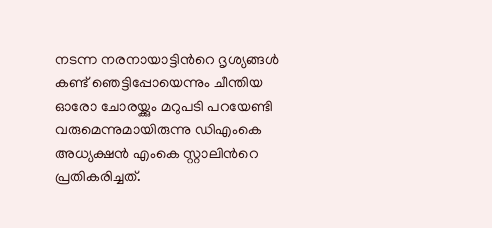നടന്ന നരനായാട്ടിന്‍റെ ദൃശ്യങ്ങള്‍ കണ്ട് ഞെട്ടിപ്പോയെന്നും ചീന്തിയ ഓരോ ചോരയ്ക്കും മറുപടി പറയേണ്ടി വരുമെന്നുമായിരുന്നു ഡിഎംകെ അധ്യക്ഷന്‍ എംകെ സ്റ്റാലിന്‍റെ പ്രതികരിച്ചത്.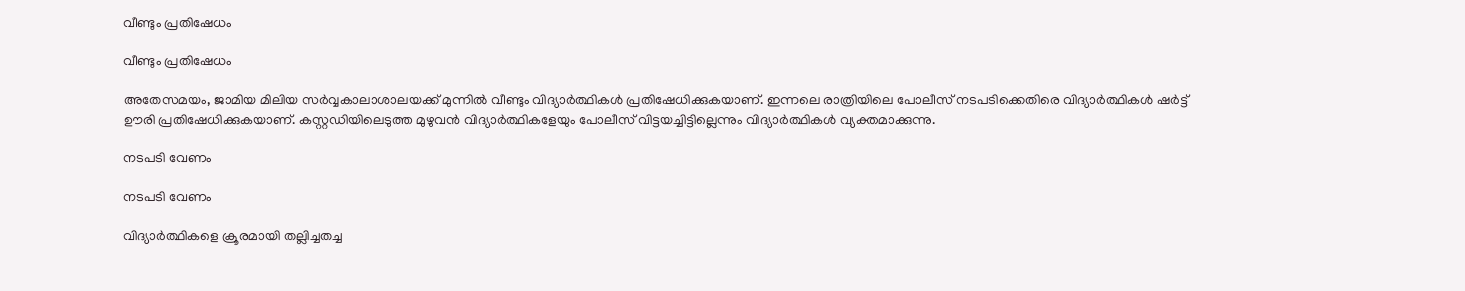വീണ്ടും പ്രതിഷേധം

വീണ്ടും പ്രതിഷേധം

അതേസമയം, ജാമിയ മിലിയ സര്‍വ്വകാലാശാലയക്ക് മുന്നില്‍ വീണ്ടും വിദ്യാര്‍ത്ഥികള്‍ പ്രതിഷേധിക്കുകയാണ്. ഇന്നലെ രാത്രിയിലെ പോലീസ് നടപടിക്കെതിരെ വിദ്യാര്‍ത്ഥികള്‍ ഷര്‍ട്ട് ഊരി പ്രതിഷേധിക്കുകയാണ്. കസ്റ്റഡിയിലെടുത്ത മുഴുവന്‍ വിദ്യാര്‍ത്ഥികളേയും പോലീസ് വിട്ടയച്ചിട്ടില്ലെന്നും വിദ്യാര്‍ത്ഥികള്‍ വ്യക്തമാക്കുന്നു.

നടപടി വേണം

നടപടി വേണം

വിദ്യാര്‍ത്ഥികളെ ക്രൂരമായി തല്ലിച്ചതച്ച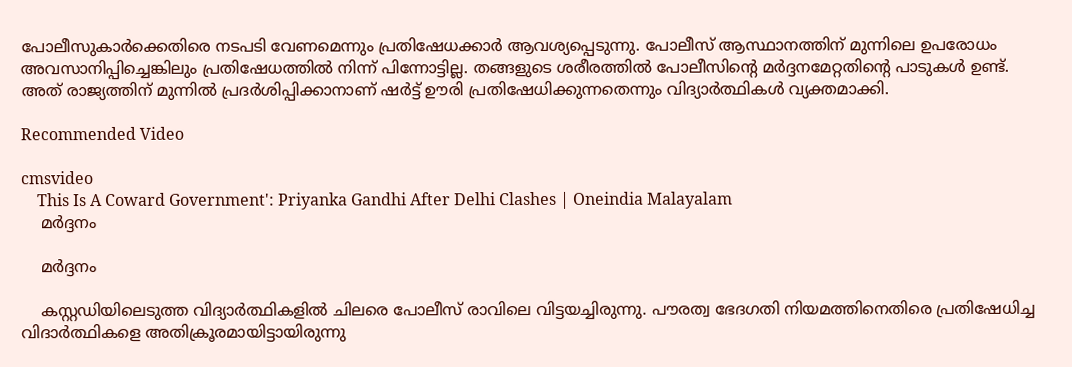പോലീസുകാര്‍ക്കെതിരെ നടപടി വേണമെന്നും പ്രതിഷേധക്കാര്‍ ആവശ്യപ്പെടുന്നു. പോലീസ് ആസ്ഥാനത്തിന് മുന്നിലെ ഉപരോധം അവസാനിപ്പിച്ചെങ്കിലും പ്രതിഷേധത്തില്‍ നിന്ന് പിന്നോട്ടില്ല. തങ്ങളുടെ ശരീരത്തില്‍ പോലീസിന്‍റെ മര്‍ദ്ദനമേറ്റതിന്‍റെ പാടുകള്‍ ഉണ്ട്. അത് രാജ്യത്തിന് മുന്നില്‍ പ്രദര്‍ശിപ്പിക്കാനാണ് ഷര്‍ട്ട് ഊരി പ്രതിഷേധിക്കുന്നതെന്നും വിദ്യാര്‍ത്ഥികള്‍ വ്യക്തമാക്കി.

Recommended Video

cmsvideo
    This Is A Coward Government': Priyanka Gandhi After Delhi Clashes | Oneindia Malayalam
    മര്‍ദ്ദനം

    മര്‍ദ്ദനം

    കസ്റ്റഡിയിലെടുത്ത വിദ്യാര്‍ത്ഥികളില്‍ ചിലരെ പോലീസ് രാവിലെ വിട്ടയച്ചിരുന്നു. പൗരത്വ ഭേദഗതി നിയമത്തിനെതിരെ പ്രതിഷേധിച്ച വിദാര്‍ത്ഥികളെ അതിക്രൂരമായിട്ടായിരുന്നു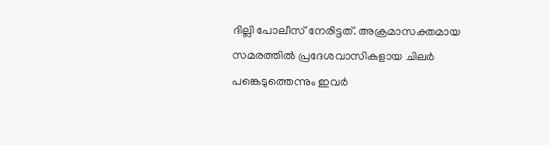ദില്ലി പോലീസ് നേരിട്ടത്. അക്രമാസക്തമായ സമരത്തില്‍ പ്രദേശവാസികളായ ചിലര്‍ പങ്കെടുത്തെന്നും ഇവര്‍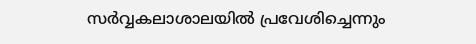സര്‍വ്വകലാശാലയില്‍ പ്രവേശിച്ചെന്നും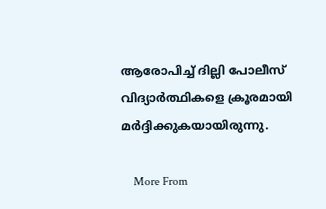ആരോപിച്ച് ദില്ലി പോലീസ് വിദ്യാര്‍ത്ഥികളെ ക്രൂരമായി മര്‍ദ്ദിക്കുകയായിരുന്നു.

    More From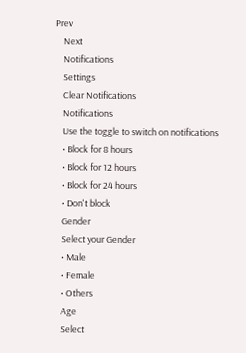Prev
    Next
    Notifications
    Settings
    Clear Notifications
    Notifications
    Use the toggle to switch on notifications
    • Block for 8 hours
    • Block for 12 hours
    • Block for 24 hours
    • Don't block
    Gender
    Select your Gender
    • Male
    • Female
    • Others
    Age
    Select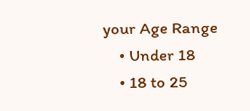your Age Range
    • Under 18
    • 18 to 25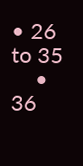• 26 to 35
    • 36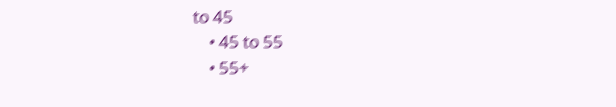to 45
    • 45 to 55
    • 55+